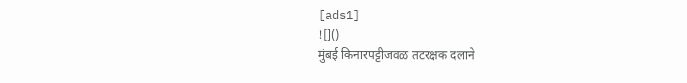[ads1]
![]()
मुंबई किनारपट्टीजवळ तटरक्षक दलाने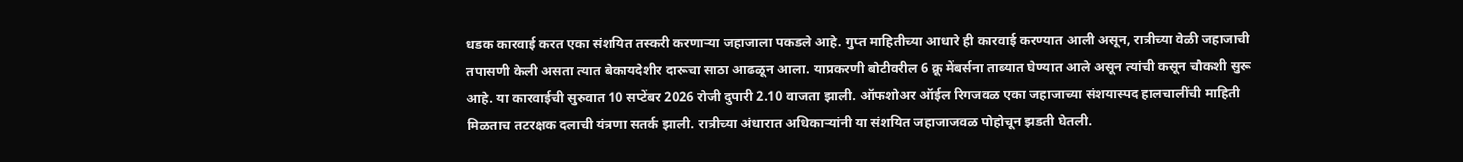धडक कारवाई करत एका संशयित तस्करी करणाऱ्या जहाजाला पकडले आहे. गुप्त माहितीच्या आधारे ही कारवाई करण्यात आली असून, रात्रीच्या वेळी जहाजाची तपासणी केली असता त्यात बेकायदेशीर दारूचा साठा आढळून आला. याप्रकरणी बोटीवरील 6 क्रू मेंबर्सना ताब्यात घेण्यात आले असून त्यांची कसून चौकशी सुरू आहे. या कारवाईची सुरुवात 10 सप्टेंबर 2026 रोजी दुपारी 2.10 वाजता झाली. ऑफशोअर ऑईल रिगजवळ एका जहाजाच्या संशयास्पद हालचालींची माहिती मिळताच तटरक्षक दलाची यंत्रणा सतर्क झाली. रात्रीच्या अंधारात अधिकाऱ्यांनी या संशयित जहाजाजवळ पोहोचून झडती घेतली.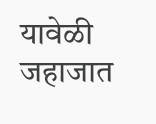यावेळी जहाजात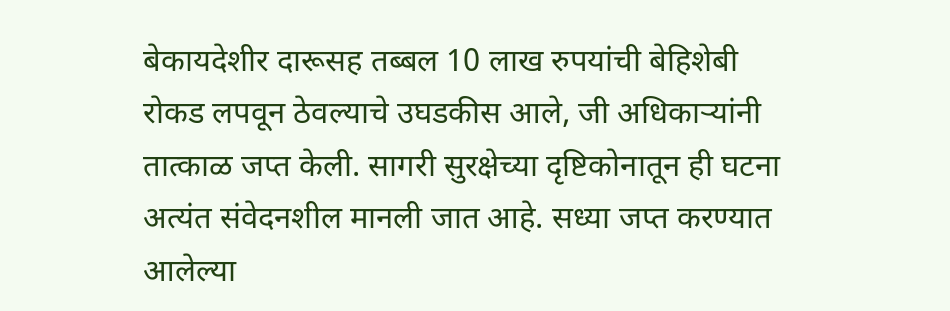बेकायदेशीर दारूसह तब्बल 10 लाख रुपयांची बेहिशेबी रोकड लपवून ठेवल्याचे उघडकीस आले, जी अधिकाऱ्यांनी तात्काळ जप्त केली. सागरी सुरक्षेच्या दृष्टिकोनातून ही घटना अत्यंत संवेदनशील मानली जात आहे. सध्या जप्त करण्यात आलेल्या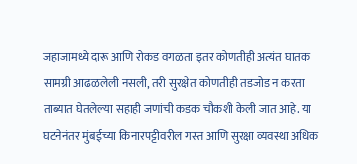जहाजामध्ये दारू आणि रोकड वगळता इतर कोणतीही अत्यंत घातक सामग्री आढळलेली नसली, तरी सुरक्षेत कोणतीही तडजोड न करता ताब्यात घेतलेल्या सहाही जणांची कडक चौकशी केली जात आहे. या घटनेनंतर मुंबईच्या किनारपट्टीवरील गस्त आणि सुरक्षा व्यवस्था अधिक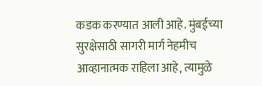कडक करण्यात आली आहे. मुंबईच्या सुरक्षेसाठी सागरी मार्ग नेहमीच आव्हानात्मक राहिला आहे, त्यामुळे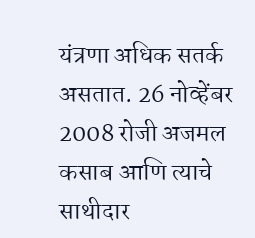यंत्रणा अधिक सतर्क असतात. 26 नोव्हेंबर 2008 रोजी अजमल कसाब आणि त्याचे साथीदार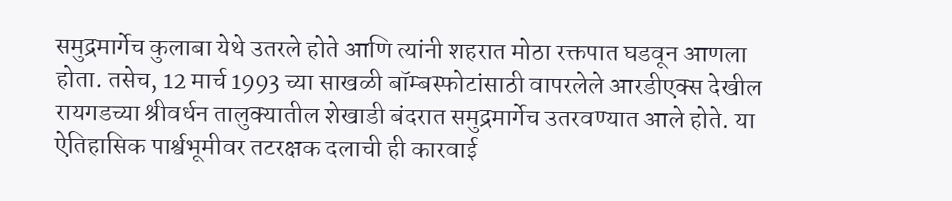समुद्रमार्गेच कुलाबा येथे उतरले होते आणि त्यांनी शहरात मोठा रक्तपात घडवून आणला होता. तसेच, 12 मार्च 1993 च्या साखळी बॉम्बस्फोटांसाठी वापरलेले आरडीएक्स देखील रायगडच्या श्रीवर्धन तालुक्यातील शेखाडी बंदरात समुद्रमार्गेच उतरवण्यात आले होते. या ऐतिहासिक पार्श्वभूमीवर तटरक्षक दलाची ही कारवाई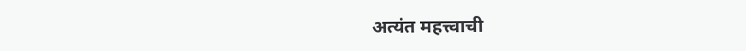अत्यंत महत्त्वाची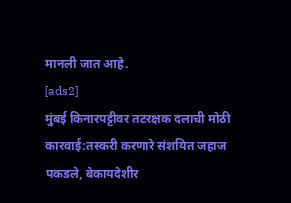मानली जात आहे.
[ads2]
मुंबई किनारपट्टीवर तटरक्षक दलाची मोठी कारवाई:तस्करी करणारे संशयित जहाज पकडले, बेकायदेशीर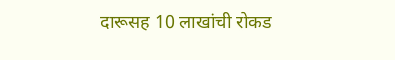दारूसह 10 लाखांची रोकड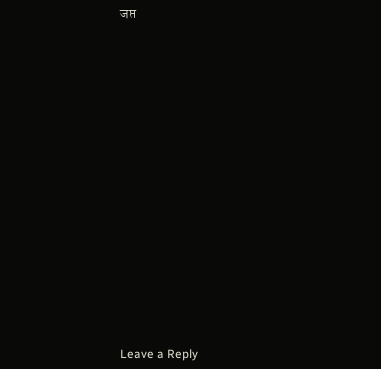जप्त
















Leave a Reply